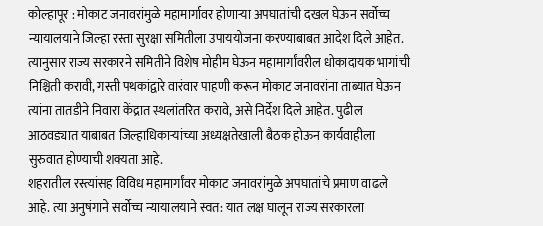कोल्हापूर : मोकाट जनावरांमुळे महामार्गावर होणाऱ्या अपघातांची दखल घेऊन सर्वोच्च न्यायालयाने जिल्हा रस्ता सुरक्षा समितीला उपाययोजना करण्याबाबत आदेश दिले आहेत. त्यानुसार राज्य सरकारने समितीने विशेष मोहीम घेऊन महामार्गांवरील धोकादायक भागांची निश्चिती करावी, गस्ती पथकांद्वारे वारंवार पाहणी करून मोकाट जनावरांना ताब्यात घेऊन त्यांना तातडीने निवारा केंद्रात स्थलांतरित करावे, असे निर्देश दिले आहेत. पुढील आठवड्यात याबाबत जिल्हाधिकाऱ्यांच्या अध्यक्षतेखाली बैठक होऊन कार्यवाहीला सुरुवात होण्याची शक्यता आहे.
शहरातील रस्त्यांसह विविध महामार्गांवर मोकाट जनावरांमुळे अपघातांचे प्रमाण वाढले आहे. त्या अनुषंगाने सर्वोच्च न्यायालयाने स्वत: यात लक्ष घालून राज्य सरकारला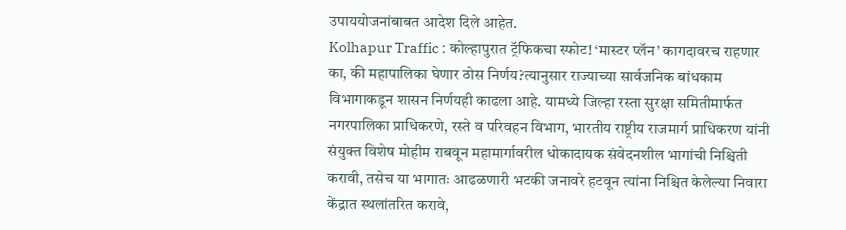उपाययोजनांबाबत आदेश दिले आहेत.
Kolhapur Traffic : कोल्हापुरात ट्रॅफिकचा स्फोट! ‘मास्टर प्लॅन’ कागदावरच राहणार का, की महापालिका घेणार ठोस निर्णय?त्यानुसार राज्याच्या सार्वजनिक बांधकाम विभागाकडून शासन निर्णयही काढला आहे. यामध्ये जिल्हा रस्ता सुरक्षा समितीमार्फत नगरपालिका प्राधिकरणे, रस्ते व परिवहन विभाग, भारतीय राष्ट्रीय राजमार्ग प्राधिकरण यांनी संयुक्त विशेष मोहीम राबवून महामार्गावरील धोकादायक संवेदनशील भागांची निश्चिती करावी, तसेच या भागातः आढळणारी भटकी जनावरे हटवून त्यांना निश्चित केलेल्या निवारा केंद्रात स्थलांतरित करावे,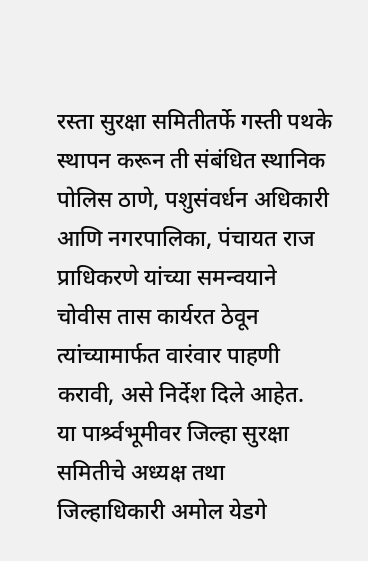रस्ता सुरक्षा समितीतर्फे गस्ती पथके स्थापन करून ती संबंधित स्थानिक पोलिस ठाणे, पशुसंवर्धन अधिकारी आणि नगरपालिका, पंचायत राज प्राधिकरणे यांच्या समन्वयाने चोवीस तास कार्यरत ठेवून त्यांच्यामार्फत वारंवार पाहणी करावी, असे निर्देश दिले आहेत.
या पार्श्र्वभूमीवर जिल्हा सुरक्षा समितीचे अध्यक्ष तथा जिल्हाधिकारी अमोल येडगे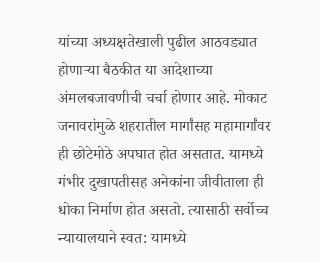यांच्या अध्यक्षतेखाली पुढील आठवड्यात होणाऱ्या बैठकीत या आदेशाच्या अंमलबजावणीची चर्चा होणार आहे. मोकाट जनावरांमुळे शहरातील मार्गांसह महामार्गांवर ही छोटेमोठे अपघात होत असतात. यामध्ये गंभीर दुखापतीसह अनेकांना जीवीताला ही धोका निर्माण होत असतो. त्यासाठी सर्वोच्च न्यायालयाने स्वत: यामध्ये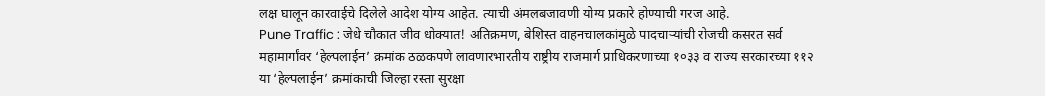लक्ष घालून कारवाईचे दिलेले आदेश योग्य आहेत. त्याची अंमलबजावणी योग्य प्रकारे होण्याची गरज आहे.
Pune Traffic : जेधे चौकात जीव धोक्यात! अतिक्रमण, बेशिस्त वाहनचालकांमुळे पादचाऱ्यांची रोजची कसरत सर्व महामार्गांवर ‘हेल्पलाईन’ क्रमांक ठळकपणे लावणारभारतीय राष्ट्रीय राजमार्ग प्राधिकरणाच्या १०३३ व राज्य सरकारच्या ११२ या ‘हेल्पलाईन’ क्रमांकाची जिल्हा रस्ता सुरक्षा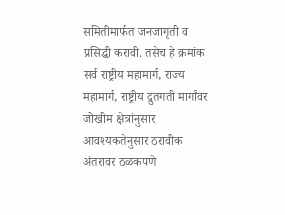समितीमार्फत जनजागृती व प्रसिद्धी करावी. तसेच हे क्रमांक सर्व राष्ट्रीय महामार्ग, राज्य महामार्ग, राष्ट्रीय द्रुतगती मार्गांवर जोखीम क्षेत्रांनुसार आवश्यकतेनुसार ठरावीक अंतरावर ठळकपणे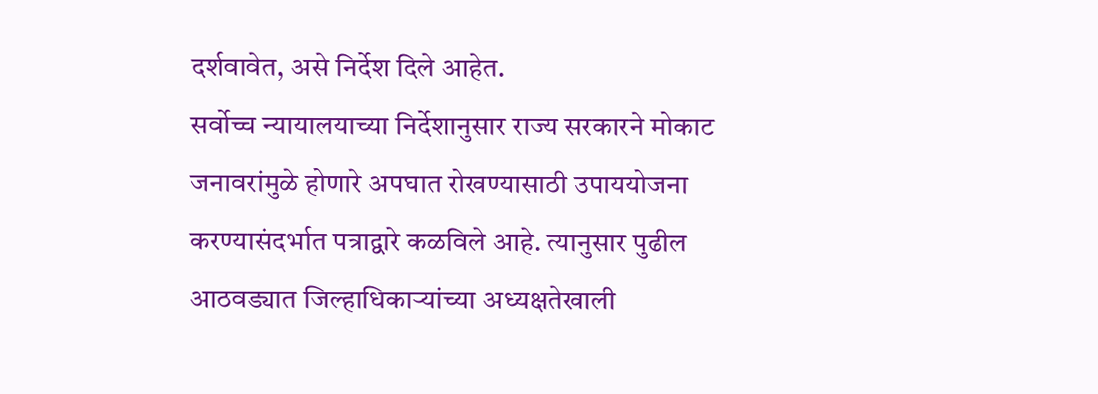दर्शवावेत, असे निर्देश दिले आहेत.
सर्वोच्च न्यायालयाच्या निर्देशानुसार राज्य सरकारने मोकाट जनावरांमुळे होणारे अपघात रोखण्यासाठी उपाययोजना करण्यासंदर्भात पत्राद्वारे कळविले आहे. त्यानुसार पुढील आठवड्यात जिल्हाधिकाऱ्यांच्या अध्यक्षतेखाली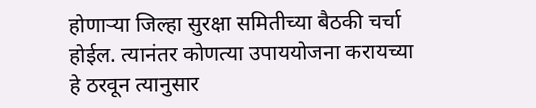होणाऱ्या जिल्हा सुरक्षा समितीच्या बैठकी चर्चा होईल. त्यानंतर कोणत्या उपाययोजना करायच्या हे ठरवून त्यानुसार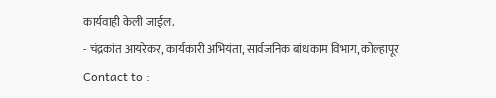कार्यवाही केली जाईल.
- चंद्रकांत आयरेकर, कार्यकारी अभियंता, सार्वजनिक बांधकाम विभाग, कोल्हापूर
Contact to :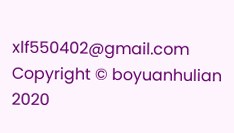xlf550402@gmail.com
Copyright © boyuanhulian 2020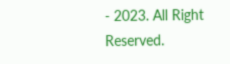- 2023. All Right Reserved.